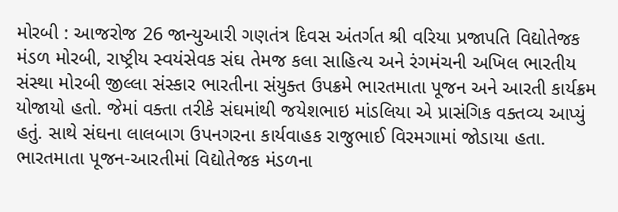મોરબી : આજરોજ 26 જાન્યુઆરી ગણતંત્ર દિવસ અંતર્ગત શ્રી વરિયા પ્રજાપતિ વિદ્યોતેજક મંડળ મોરબી, રાષ્ટ્રીય સ્વયંસેવક સંઘ તેમજ કલા સાહિત્ય અને રંગમંચની અખિલ ભારતીય સંસ્થા મોરબી જીલ્લા સંસ્કાર ભારતીના સંયુક્ત ઉપક્રમે ભારતમાતા પૂજન અને આરતી કાર્યક્રમ યોજાયો હતો. જેમાં વક્તા તરીકે સંઘમાંથી જયેશભાઇ માંડલિયા એ પ્રાસંગિક વક્તવ્ય આપ્યું હતું. સાથે સંઘના લાલબાગ ઉપનગરના કાર્યવાહક રાજુભાઈ વિરમગામાં જોડાયા હતા. ભારતમાતા પૂજન-આરતીમાં વિદ્યોતેજક મંડળના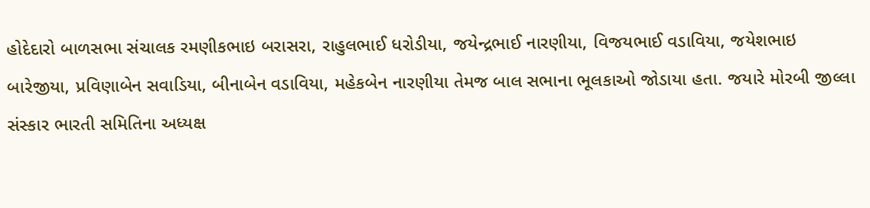હોદેદારો બાળસભા સંચાલક રમણીકભાઇ બરાસરા, રાહુલભાઈ ધરોડીયા, જયેન્દ્રભાઈ નારણીયા, વિજયભાઈ વડાવિયા, જયેશભાઇ બારેજીયા, પ્રવિણાબેન સવાડિયા, બીનાબેન વડાવિયા, મહેકબેન નારણીયા તેમજ બાલ સભાના ભૂલકાઓ જોડાયા હતા. જયારે મોરબી જીલ્લા સંસ્કાર ભારતી સમિતિના અધ્યક્ષ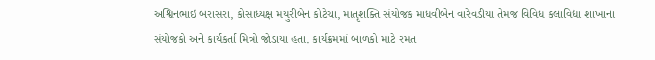અશ્વિનભાઇ બરાસરા, કોસાધ્યક્ષ મયુરીબેન કોટેચા, માતૃશક્તિ સંયોજક માધવીબેન વારેવડીયા તેમજ વિવિધ કલાવિદ્યા શાખાના સંયોજકો અને કાર્યકર્તા મિત્રો જોડાયા હતા. કાર્યક્રમમાં બાળકો માટે રમત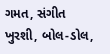ગમત, સંગીત ખુરશી, બોલ-ડોલ,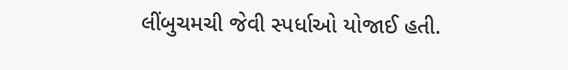લીંબુચમચી જેવી સ્પર્ધાઓ યોજાઈ હતી.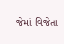જેમાં વિજેતા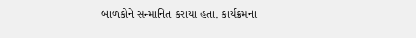બાળકોને સન્માનિત કરાયા હતા. કાર્યક્રમના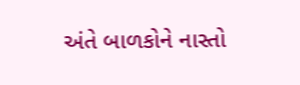અંતે બાળકોને નાસ્તો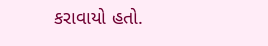કરાવાયો હતો.